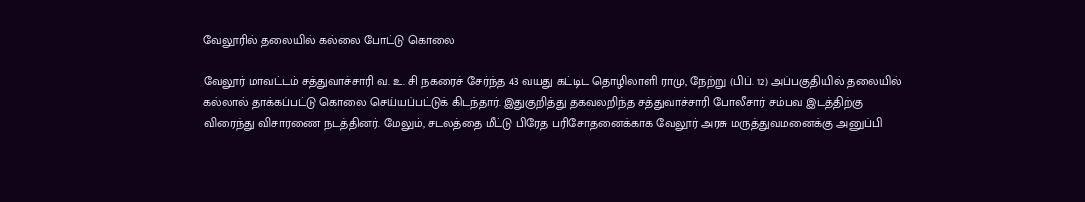வேலூரில் தலையில் கல்லை போட்டு கொலை

வேலூர் மாவட்டம் சத்துவாச்சாரி வ. உ. சி நகரைச் சேர்ந்த 43 வயது கட்டிட தொழிலாளி ராமு, நேற்று (பிப். 12) அப்பகுதியில் தலையில் கல்லால் தாக்கப்பட்டு கொலை செய்யப்பட்டுக் கிடந்தார். இதுகுறித்து தகவலறிந்த சத்துவாச்சாரி போலீசார் சம்பவ இடத்திற்கு விரைந்து விசாரணை நடத்தினர். மேலும், சடலத்தை மீட்டு பிரேத பரிசோதனைக்காக வேலூர் அரசு மருத்துவமனைக்கு அனுப்பி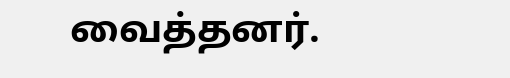வைத்தனர்.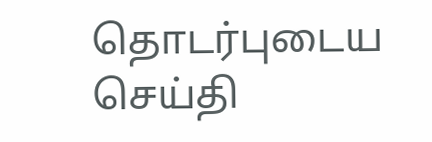தொடர்புடைய செய்தி